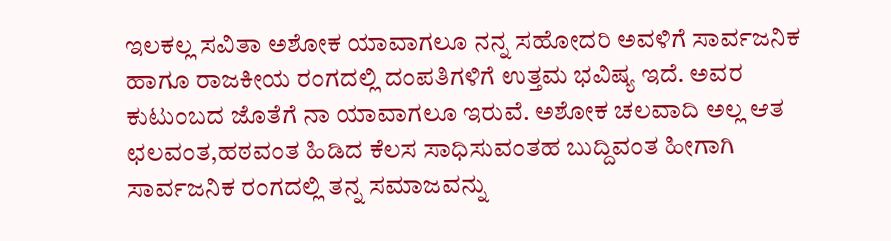ಇಲಕಲ್ಲ ಸವಿತಾ ಅಶೋಕ ಯಾವಾಗಲೂ ನನ್ನ ಸಹೋದರಿ ಅವಳಿಗೆ ಸಾರ್ವಜನಿಕ ಹಾಗೂ ರಾಜಕೀಯ ರಂಗದಲ್ಲಿ ದಂಪತಿಗಳಿಗೆ ಉತ್ತಮ ಭವಿಷ್ಯ ಇದೆ. ಅವರ ಕುಟುಂಬದ ಜೊತೆಗೆ ನಾ ಯಾವಾಗಲೂ ಇರುವೆ. ಅಶೋಕ ಚಲವಾದಿ ಅಲ್ಲ ಆತ ಛಲವಂತ,ಹಠವಂತ ಹಿಡಿದ ಕೆಲಸ ಸಾಧಿಸುವಂತಹ ಬುದ್ದಿವಂತ ಹೀಗಾಗಿ ಸಾರ್ವಜನಿಕ ರಂಗದಲ್ಲಿ ತನ್ನ ಸಮಾಜವನ್ನು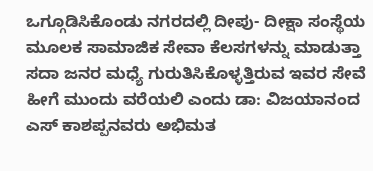ಒಗ್ಗೂಡಿಸಿಕೊಂಡು ನಗರದಲ್ಲಿ ದೀಪು- ದೀಕ್ಷಾ ಸಂಸ್ಥೆಯ ಮೂಲಕ ಸಾಮಾಜಿಕ ಸೇವಾ ಕೆಲಸಗಳನ್ನು ಮಾಡುತ್ತಾ ಸದಾ ಜನರ ಮಧ್ಯೆ ಗುರುತಿಸಿಕೊಳ್ಳತ್ತಿರುವ ಇವರ ಸೇವೆ ಹೀಗೆ ಮುಂದು ವರೆಯಲಿ ಎಂದು ಡಾ: ವಿಜಯಾನಂದ ಎಸ್ ಕಾಶಪ್ಪನವರು ಅಭಿಮತ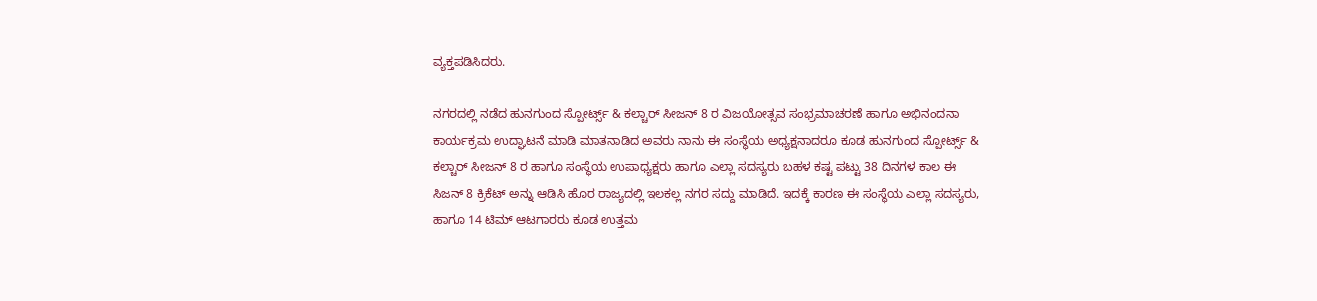ವ್ಯಕ್ತಪಡಿಸಿದರು.

ನಗರದಲ್ಲಿ ನಡೆದ ಹುನಗುಂದ ಸ್ಪೋರ್ಟ್ಸ್ & ಕಲ್ಚಾರ್ ಸೀಜನ್ 8 ರ ವಿಜಯೋತ್ಸವ ಸಂಭ್ರಮಾಚರಣೆ ಹಾಗೂ ಅಭಿನಂದನಾ ಕಾರ್ಯಕ್ರಮ ಉದ್ಘಾಟನೆ ಮಾಡಿ ಮಾತನಾಡಿದ ಅವರು ನಾನು ಈ ಸಂಸ್ಥೆಯ ಅಧ್ಯಕ್ಷನಾದರೂ ಕೂಡ ಹುನಗುಂದ ಸ್ಪೋರ್ಟ್ಸ್ & ಕಲ್ಚಾರ್ ಸೀಜನ್ 8 ರ ಹಾಗೂ ಸಂಸ್ಥೆಯ ಉಪಾಧ್ಯಕ್ಷರು ಹಾಗೂ ಎಲ್ಲಾ ಸದಸ್ಯರು ಬಹಳ ಕಷ್ಟ ಪಟ್ಟು 38 ದಿನಗಳ ಕಾಲ ಈ ಸಿಜನ್ 8 ಕ್ರಿಕೆಟ್ ಅನ್ನು ಆಡಿಸಿ ಹೊರ ರಾಜ್ಯದಲ್ಲಿ ಇಲಕಲ್ಲ ನಗರ ಸದ್ದು ಮಾಡಿದೆ. ಇದಕ್ಕೆ ಕಾರಣ ಈ ಸಂಸ್ಥೆಯ ಎಲ್ಲಾ ಸದಸ್ಯರು, ಹಾಗೂ 14 ಟಿಮ್ ಆಟಗಾರರು ಕೂಡ ಉತ್ತಮ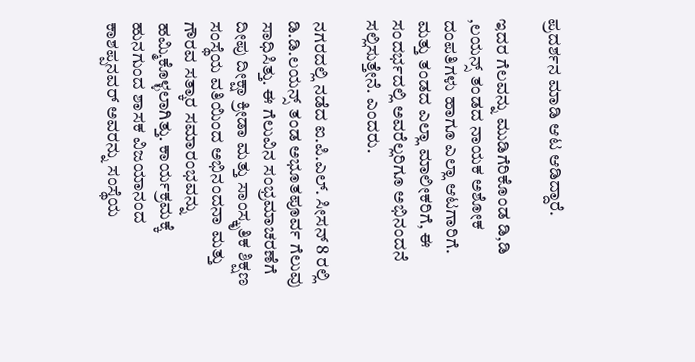ಪ್ರದರ್ಶನ ಮಾಡಿ ಆಟ ಆಡಿದ್ದಾರೆ.

ಇದರ ಗೆಲವನ್ನು ಮುಡಿಗೆರಿಕೊಂಡ ಡಿ,ಡಿ ,ಲಯನ್ಸ್ ತಂಡದ ನಾಯಕ ಅಶೋಕ ದಂಪತಿಗಳು ಹಾಗೂ ಎಲ್ಲಾ ಆಟಗಾರಿಗೆ. ಮತ್ತು ತಂಡದ ಎಲ್ಲಾ ಮಾಲೀಕರಿಗೆ, ಈ ಸಂದರ್ಭದಲ್ಲಿ ಅವರೆಲ್ಲರಿಗೂ ಅಭಿನಂದನೆ ಸಲ್ಲಿಸುತ್ತೇನೆ. ಎಂದರು.

ನಗರದಲ್ಲಿ ನಡೆದ ಐ.ಪಿ.ಎಲ್. ಸೀಸನ್ 8 ರಲ್ಲಿ ಡಿ.ಡಿ.ಲಯನ್ಸ್ ತಂಡ ಅಭೂತಪೂರ್ವ ಗೆಲುವು ಸಾಧಿಸಿತ್ತು. ಈ ಗೆಲುವಿನ ಸಂಭ್ರಮಾಚರಣೆಗೆ ದೀಪು ದೀಕ್ಷಾ ಕ್ರೀಡಾ ಮತ್ತು ಸಾಂಸ್ಕೃತಿಕ ಶಿಕ್ಷಣ ಸಂಸ್ಥೆಯ ವತಿಯಿಂದ ಅಭಿನಂದನಾ ಮತ್ತು ಗೌರವ ಸತ್ಕಾರ ಸಮಾರಂಭವನ್ನು ಹಮ್ಮಿಕೊಳ್ಳಲಾಗಿತ್ತು. ಕಾರ್ಯಕ್ರಮಕ್ಕೆ ಹುನಗುಂದ ಶಾಸಕ ವಿಜಯಾನಂದ ಕಾಶಪ್ಪನವರ್ ಅವರನ್ನು ಸಂಸ್ಥೆಯ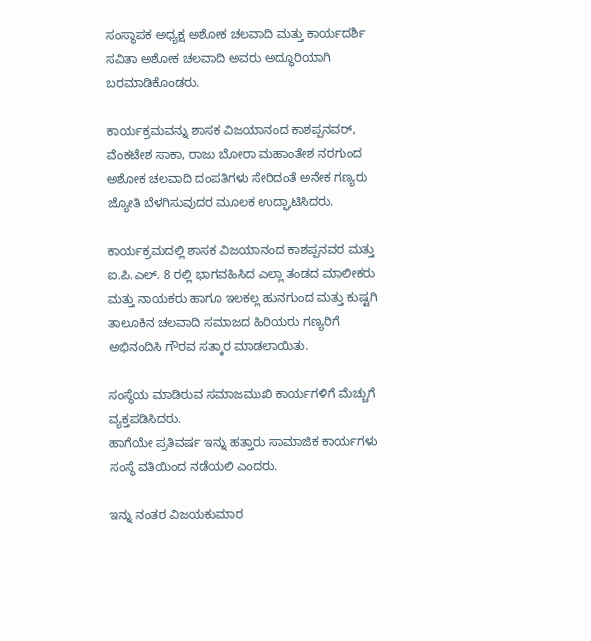ಸಂಸ್ಥಾಪಕ ಅಧ್ಯಕ್ಷ ಅಶೋಕ ಚಲವಾದಿ ಮತ್ತು ಕಾರ್ಯದರ್ಶಿ ಸವಿತಾ ಅಶೋಕ ಚಲವಾದಿ ಅವರು ಅದ್ಧೂರಿಯಾಗಿ ಬರಮಾಡಿಕೊಂಡರು.

ಕಾರ್ಯಕ್ರಮವನ್ನು ಶಾಸಕ ವಿಜಯಾನಂದ ಕಾಶಪ್ಪನವರ್, ವೆಂಕಟೇಶ ಸಾಕಾ, ರಾಜು ಬೋರಾ ಮಹಾಂತೇಶ ನರಗುಂದ ಅಶೋಕ ಚಲವಾದಿ ದಂಪತಿಗಳು ಸೇರಿದಂತೆ ಅನೇಕ ಗಣ್ಯರು ಜ್ಯೋತಿ ಬೆಳಗಿಸುವುದರ ಮೂಲಕ ಉದ್ಘಾಟಿಸಿದರು.

ಕಾರ್ಯಕ್ರಮದಲ್ಲಿ ಶಾಸಕ ವಿಜಯಾನಂದ ಕಾಶಪ್ಪನವರ ಮತ್ತು ಐ.ಪಿ.ಎಲ್. 8 ರಲ್ಲಿ ಭಾಗವಹಿಸಿದ ಎಲ್ಲಾ ತಂಡದ ಮಾಲೀಕರು ಮತ್ತು ನಾಯಕರು ಹಾಗೂ ಇಲಕಲ್ಲ ಹುನಗುಂದ ಮತ್ತು ಕುಷ್ಟಗಿ ತಾಲೂಕಿನ ಚಲವಾದಿ ಸಮಾಜದ ಹಿರಿಯರು ಗಣ್ಯರಿಗೆ ಅಭಿನಂದಿಸಿ ಗೌರವ ಸತ್ಕಾರ ಮಾಡಲಾಯಿತು.

ಸಂಸ್ಥೆಯ ಮಾಡಿರುವ ಸಮಾಜಮುಖಿ ಕಾರ್ಯಗಳಿಗೆ ಮೆಚ್ಚುಗೆ ವ್ಯಕ್ತಪಡಿಸಿದರು.
ಹಾಗೆಯೇ ಪ್ರತಿವರ್ಷ ಇನ್ನು ಹತ್ತಾರು ಸಾಮಾಜಿಕ ಕಾರ್ಯಗಳು ಸಂಸ್ಥೆ ವತಿಯಿಂದ ನಡೆಯಲಿ ಎಂದರು.

ಇನ್ನು ನಂತರ ವಿಜಯಕುಮಾರ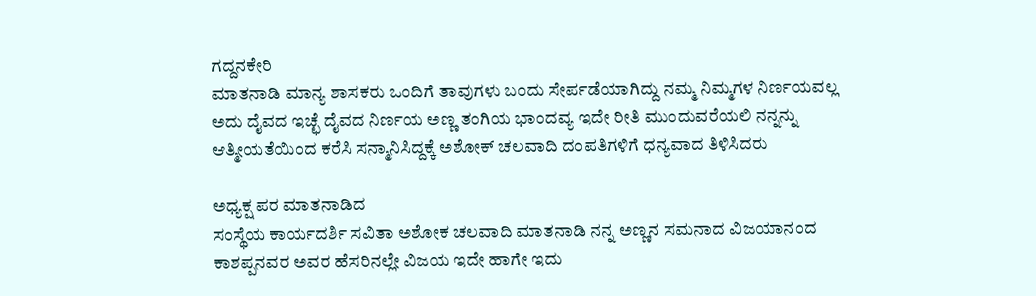ಗದ್ದನಕೇರಿ
ಮಾತನಾಡಿ ಮಾನ್ಯ ಶಾಸಕರು ಒಂದಿಗೆ ತಾವುಗಳು ಬಂದು ಸೇರ್ಪಡೆಯಾಗಿದ್ದು ನಮ್ಮ ನಿಮ್ಮಗಳ ನಿರ್ಣಯವಲ್ಲ ಅದು ದೈವದ ಇಚ್ಛೆ ದೈವದ ನಿರ್ಣಯ ಅಣ್ಣ ತಂಗಿಯ ಭಾಂದವ್ಯ ಇದೇ ರೀತಿ ಮುಂದುವರೆಯಲಿ ನನ್ನನ್ನು ಆತ್ಮೀಯತೆಯಿಂದ ಕರೆಸಿ ಸನ್ಮಾನಿಸಿದ್ದಕ್ಕೆ ಅಶೋಕ್ ಚಲವಾದಿ ದಂಪತಿಗಳಿಗೆ ಧನ್ಯವಾದ ತಿಳಿಸಿದರು

ಅಧ್ಯಕ್ಷ ಪರ ಮಾತನಾಡಿದ
ಸಂಸ್ಥೆಯ ಕಾರ್ಯದರ್ಶಿ ಸವಿತಾ ಅಶೋಕ ಚಲವಾದಿ ಮಾತನಾಡಿ ನನ್ನ ಅಣ್ಣನ ಸಮನಾದ ವಿಜಯಾನಂದ ಕಾಶಪ್ಪನವರ ಅವರ ಹೆಸರಿನಲ್ಲೇ ವಿಜಯ ಇದೇ ಹಾಗೇ ಇದು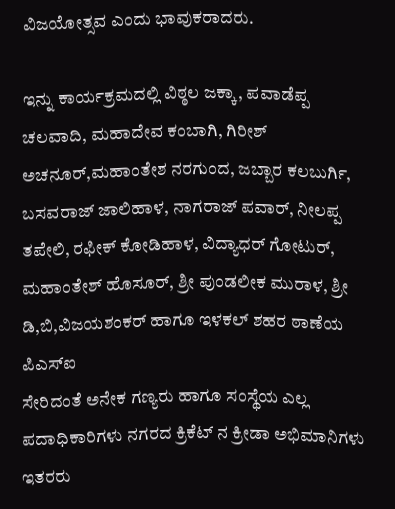ವಿಜಯೋತ್ಸವ ಎಂದು ಭಾವುಕರಾದರು.

ಇನ್ನು ಕಾರ್ಯಕ್ರಮದಲ್ಲಿ ವಿಠ್ಠಲ ಜಕ್ಕಾ, ಪವಾಡೆಪ್ಪ ಚಲವಾದಿ, ಮಹಾದೇವ ಕಂಬಾಗಿ, ಗಿರೀಶ್ ಅಚನೂರ್,ಮಹಾಂತೇಶ ನರಗುಂದ, ಜಬ್ಬಾರ ಕಲಬುರ್ಗಿ, ಬಸವರಾಜ್ ಜಾಲಿಹಾಳ, ನಾಗರಾಜ್ ಪವಾರ್, ನೀಲಪ್ಪ ತಪೇಲಿ, ರಫೀಕ್ ಕೋಡಿಹಾಳ, ವಿದ್ಯಾಧರ್ ಗೋಟುರ್, ಮಹಾಂತೇಶ್ ಹೊಸೂರ್, ಶ್ರೀ ಪುಂಡಲೀಕ ಮುರಾಳ, ಶ್ರೀ ಡಿ,ಬಿ,ವಿಜಯಶಂಕರ್ ಹಾಗೂ ಇಳಕಲ್ ಶಹರ ಠಾಣೆಯ ಪಿಎಸ್ಐ
ಸೇರಿದಂತೆ ಅನೇಕ ಗಣ್ಯರು ಹಾಗೂ ಸಂಸ್ಥೆಯ ಎಲ್ಲ ಪದಾಧಿಕಾರಿಗಳು ನಗರದ ಕ್ರಿಕೆಟ್ ನ ಕ್ರೀಡಾ ಅಭಿಮಾನಿಗಳು ಇತರರು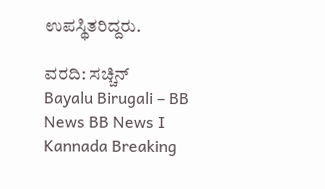ಉಪಸ್ಥಿತರಿದ್ದರು.

ವರದಿ: ಸಚ್ಚಿನ್
Bayalu Birugali – BB News BB News I Kannada Breaking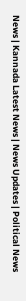News | Kannada Latest News | News Updates | Political News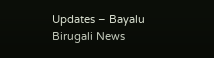Updates – Bayalu Birugali News